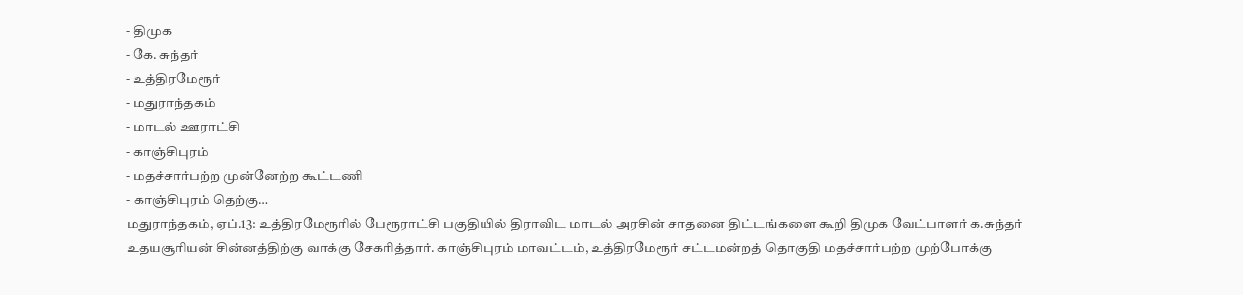- திமுக
- கே. சுந்தர்
- உத்திரமேரூர்
- மதுராந்தகம்
- மாடல் ஊராட்சி
- காஞ்சிபுரம்
- மதச்சார்பற்ற முன்னேற்ற கூட்டணி
- காஞ்சிபுரம் தெற்கு…
மதுராந்தகம், ஏப்.13: உத்திரமேரூரில் பேரூராட்சி பகுதியில் திராவிட மாடல் அரசின் சாதனை திட்டங்களை கூறி திமுக வேட்பாளர் க.சுந்தர் உதயசூரியன் சின்னத்திற்கு வாக்கு சேகரித்தார். காஞ்சிபுரம் மாவட்டம், உத்திரமேரூர் சட்டமன்றத் தொகுதி மதச்சார்பற்ற முற்போக்கு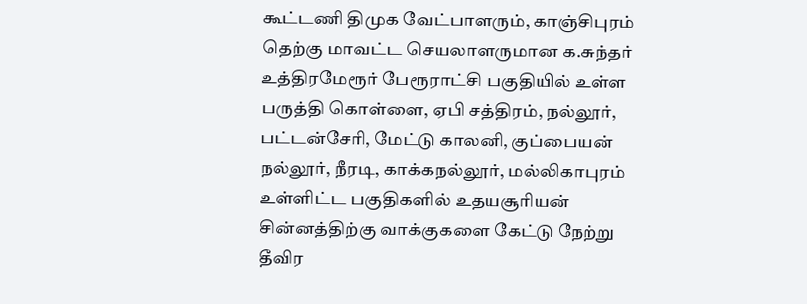கூட்டணி திமுக வேட்பாளரும், காஞ்சிபுரம் தெற்கு மாவட்ட செயலாளருமான க.சுந்தர் உத்திரமேரூர் பேரூராட்சி பகுதியில் உள்ள பருத்தி கொள்ளை, ஏபி சத்திரம், நல்லூர், பட்டன்சேரி, மேட்டு காலனி, குப்பையன் நல்லூர், நீரடி, காக்கநல்லூர், மல்லிகாபுரம் உள்ளிட்ட பகுதிகளில் உதயசூரியன் சின்னத்திற்கு வாக்குகளை கேட்டு நேற்று தீவிர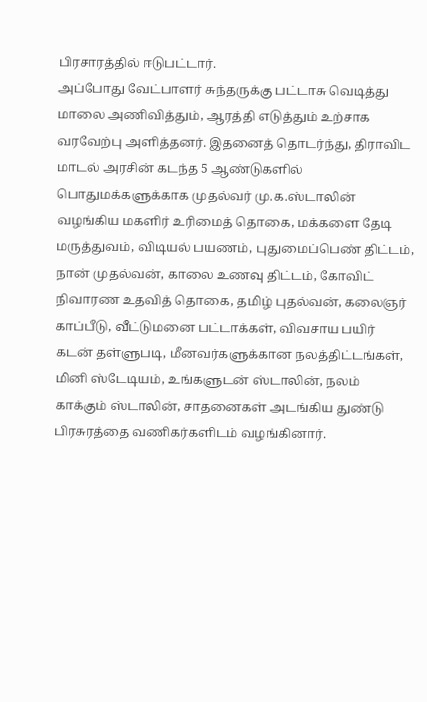பிரசாரத்தில் ஈடுபட்டார்.
அப்போது வேட்பாளர் சுந்தருக்கு பட்டாசு வெடித்து மாலை அணிவித்தும், ஆரத்தி எடுத்தும் உற்சாக வரவேற்பு அளித்தனர். இதனைத் தொடர்ந்து, திராவிட மாடல் அரசின் கடந்த 5 ஆண்டுகளில் பொதுமக்களுக்காக முதல்வர் மு.க.ஸ்டாலின் வழங்கிய மகளிர் உரிமைத் தொகை, மக்களை தேடி மருத்துவம், விடியல் பயணம், புதுமைப்பெண் திட்டம், நான் முதல்வன், காலை உணவு திட்டம், கோவிட் நிவாரண உதவித் தொகை, தமிழ் புதல்வன், கலைஞர் காப்பீடு, வீட்டுமனை பட்டாக்கள், விவசாய பயிர் கடன் தள்ளுபடி, மீனவர்களுக்கான நலத்திட்டங்கள், மினி ஸ்டேடியம், உங்களுடன் ஸ்டாலின், நலம் காக்கும் ஸ்டாலின், சாதனைகள் அடங்கிய துண்டு பிரசுரத்தை வணிகர்களிடம் வழங்கினார்.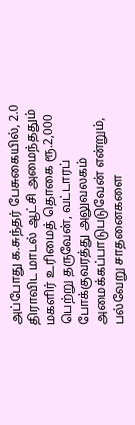அப்போது க.சுந்தர் பேசுகையில், 2.0 திராவிட மாடல் ஆட்சி அமைந்ததும் மகளிர் உரிமைத் தொகை ரூ.2,000 பெற்று தருவேன், வட்டாரப் போக்குவரத்து அலுவலகம் அமைக்கப்பாடுபடுவேன் என்றும், பல்வேறு சாதனைகளை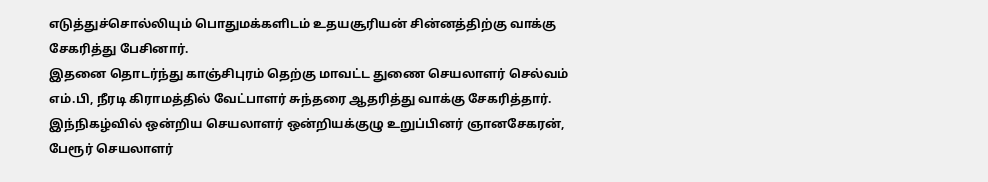எடுத்துச்சொல்லியும் பொதுமக்களிடம் உதயசூரியன் சின்னத்திற்கு வாக்கு சேகரித்து பேசினார்.
இதனை தொடர்ந்து காஞ்சிபுரம் தெற்கு மாவட்ட துணை செயலாளர் செல்வம் எம்.பி, நீரடி கிராமத்தில் வேட்பாளர் சுந்தரை ஆதரித்து வாக்கு சேகரித்தார். இந்நிகழ்வில் ஒன்றிய செயலாளர் ஒன்றியக்குழு உறுப்பினர் ஞானசேகரன், பேரூர் செயலாளர்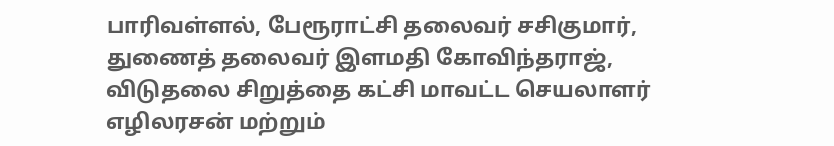பாரிவள்ளல், பேரூராட்சி தலைவர் சசிகுமார், துணைத் தலைவர் இளமதி கோவிந்தராஜ், விடுதலை சிறுத்தை கட்சி மாவட்ட செயலாளர் எழிலரசன் மற்றும்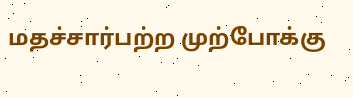மதச்சார்பற்ற முற்போக்கு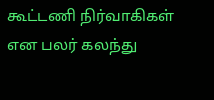கூட்டணி நிர்வாகிகள் என பலர் கலந்து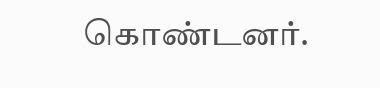கொண்டனர்.